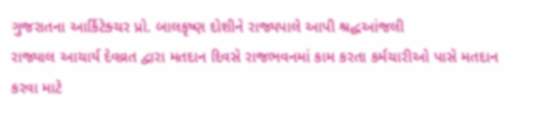ગુજરાતના આર્કિટેક્ચર પ્રો. બાલકૃષ્ણ દોશીને રાજ્યપાલે આપી શ્રદ્ધઆંજલી
રાજ્યાલ આચાર્ય દેવવ્રત દ્વારા મતદાન દિવસે રાજભવનમાં કામ કરતા કર્મચારીઓ પાસે મતદાન કરવા માટે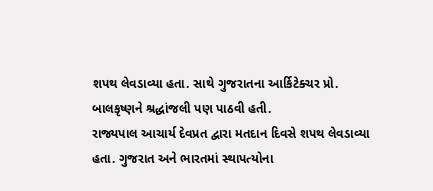શપથ લેવડાવ્યા હતા. સાથે ગુજરાતના આર્કિટેક્ચર પ્રો. બાલકૃષ્ણને શ્રદ્ધાંજલી પણ પાઠવી હતી.
રાજ્યપાલ આચાર્ય દેવપ્રત દ્વારા મતદાન દિવસે શપથ લેવડાવ્યા હતા. ગુજરાત અને ભારતમાં સ્થાપત્યોના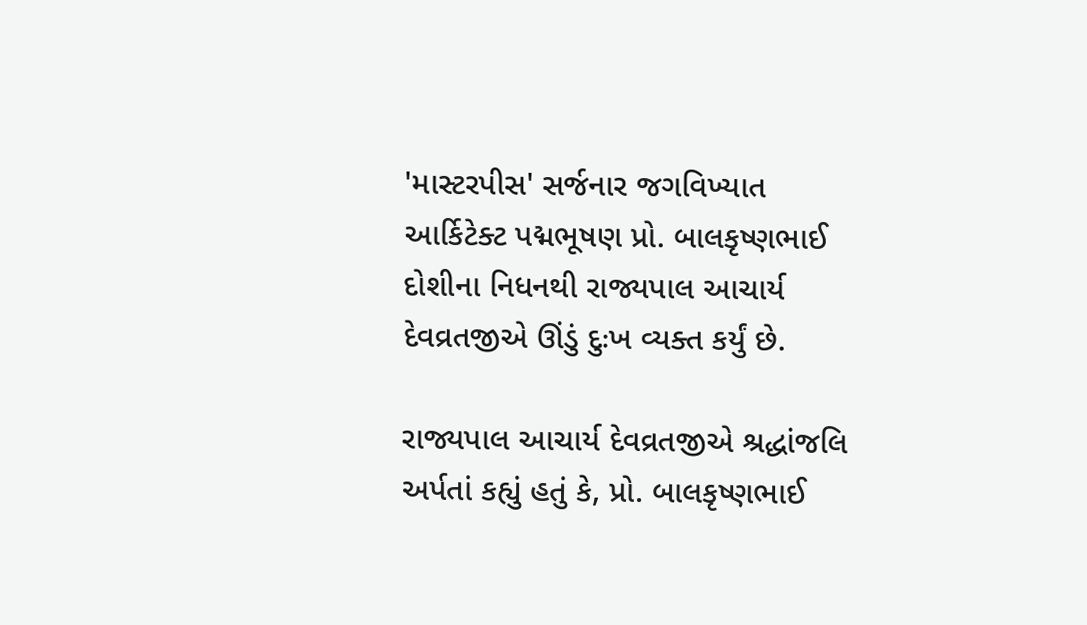'માસ્ટરપીસ' સર્જનાર જગવિખ્યાત આર્કિટેક્ટ પદ્મભૂષણ પ્રો. બાલકૃષ્ણભાઈ દોશીના નિધનથી રાજ્યપાલ આચાર્ય દેવવ્રતજીએ ઊંડું દુઃખ વ્યક્ત કર્યું છે.

રાજ્યપાલ આચાર્ય દેવવ્રતજીએ શ્રદ્ધાંજલિ અર્પતાં કહ્યું હતું કે, પ્રો. બાલકૃષ્ણભાઈ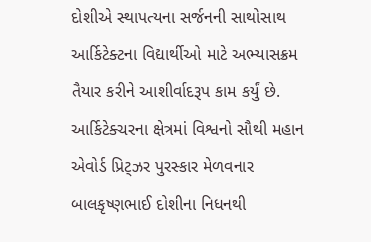દોશીએ સ્થાપત્યના સર્જનની સાથોસાથ આર્કિટેક્ટના વિદ્યાર્થીઓ માટે અભ્યાસક્રમ તૈયાર કરીને આશીર્વાદરૂપ કામ કર્યું છે. આર્કિટેક્ચરના ક્ષેત્રમાં વિશ્વનો સૌથી મહાન એવોર્ડ પ્રિટ્ઝર પુરસ્કાર મેળવનાર બાલકૃષ્ણભાઈ દોશીના નિધનથી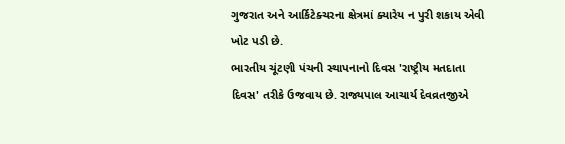ગુજરાત અને આર્કિટેક્ચરના ક્ષેત્રમાં ક્યારેય ન પુરી શકાય એવી ખોટ પડી છે.
ભારતીય ચૂંટણી પંચની સ્થાપનાનો દિવસ 'રાષ્ટ્રીય મતદાતા દિવસ' તરીકે ઉજવાય છે. રાજ્યપાલ આચાર્ય દેવવ્રતજીએ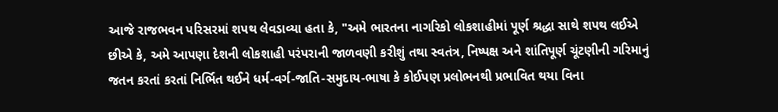આજે રાજભવન પરિસરમાં શપથ લેવડાવ્યા હતા કે, "અમે ભારતના નાગરિકો લોકશાહીમાં પૂર્ણ શ્રદ્ધા સાથે શપથ લઈએ છીએ કે, અમે આપણા દેશની લોકશાહી પરંપરાની જાળવણી કરીશું તથા સ્વતંત્ર, નિષ્પક્ષ અને શાંતિપૂર્ણ ચૂંટણીની ગરિમાનું જતન કરતાં કરતાં નિર્ભિત થઈને ધર્મ-વર્ગ-જાતિ-સમુદાય-ભાષા કે કોઈપણ પ્રલોભનથી પ્રભાવિત થયા વિના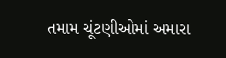તમામ ચૂંટણીઓમાં અમારા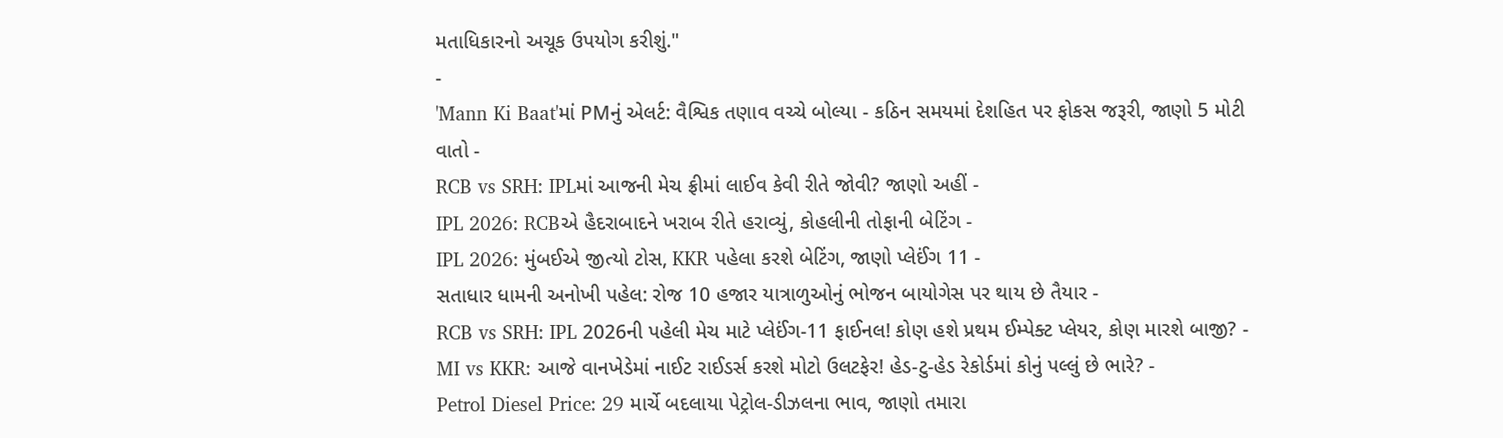મતાધિકારનો અચૂક ઉપયોગ કરીશું."
-
'Mann Ki Baat'માં PMનું એલર્ટ: વૈશ્વિક તણાવ વચ્ચે બોલ્યા - કઠિન સમયમાં દેશહિત પર ફોકસ જરૂરી, જાણો 5 મોટી વાતો -
RCB vs SRH: IPLમાં આજની મેચ ફ્રીમાં લાઈવ કેવી રીતે જોવી? જાણો અહીં -
IPL 2026: RCBએ હૈદરાબાદને ખરાબ રીતે હરાવ્યું, કોહલીની તોફાની બેટિંગ -
IPL 2026: મુંબઈએ જીત્યો ટોસ, KKR પહેલા કરશે બેટિંગ, જાણો પ્લેઈંગ 11 -
સતાધાર ધામની અનોખી પહેલ: રોજ 10 હજાર યાત્રાળુઓનું ભોજન બાયોગેસ પર થાય છે તૈયાર -
RCB vs SRH: IPL 2026ની પહેલી મેચ માટે પ્લેઈંગ-11 ફાઈનલ! કોણ હશે પ્રથમ ઈમ્પેક્ટ પ્લેયર, કોણ મારશે બાજી? -
MI vs KKR: આજે વાનખેડેમાં નાઈટ રાઈડર્સ કરશે મોટો ઉલટફેર! હેડ-ટુ-હેડ રેકોર્ડમાં કોનું પલ્લું છે ભારે? -
Petrol Diesel Price: 29 માર્ચે બદલાયા પેટ્રોલ-ડીઝલના ભાવ, જાણો તમારા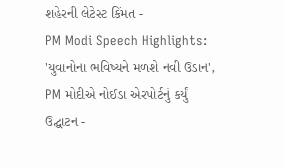શહેરની લેટેસ્ટ કિંમત -
PM Modi Speech Highlights: 'યુવાનોના ભવિષ્યને મળશે નવી ઉડાન', PM મોદીએ નોઈડા એરપોર્ટનું કર્યું ઉદ્ઘાટન -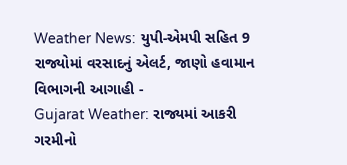Weather News: યુપી-એમપી સહિત 9 રાજ્યોમાં વરસાદનું એલર્ટ, જાણો હવામાન વિભાગની આગાહી -
Gujarat Weather: રાજ્યમાં આકરી ગરમીનો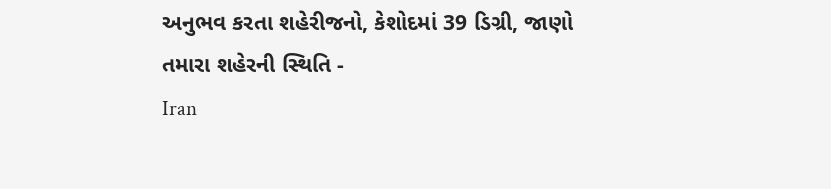અનુભવ કરતા શહેરીજનો, કેશોદમાં 39 ડિગ્રી, જાણો તમારા શહેરની સ્થિતિ -
Iran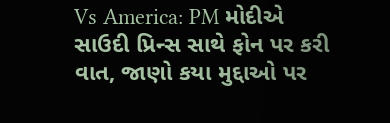Vs America: PM મોદીએ સાઉદી પ્રિન્સ સાથે ફોન પર કરી વાત, જાણો કયા મુદ્દાઓ પર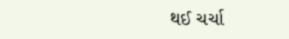થઈ ચર્ચા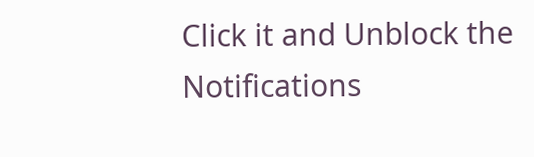Click it and Unblock the Notifications